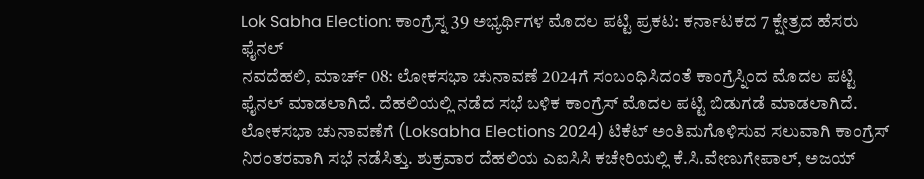Lok Sabha Election: ಕಾಂಗ್ರೆಸ್ನ 39 ಅಭ್ಯರ್ಥಿಗಳ ಮೊದಲ ಪಟ್ಟಿ ಪ್ರಕಟ: ಕರ್ನಾಟಕದ 7 ಕ್ಷೇತ್ರದ ಹೆಸರು ಫೈನಲ್
ನವದೆಹಲಿ, ಮಾರ್ಚ್ 08: ಲೋಕಸಭಾ ಚುನಾವಣೆ 2024ಗೆ ಸಂಬಂಧಿಸಿದಂತೆ ಕಾಂಗ್ರೆಸ್ನಿಂದ ಮೊದಲ ಪಟ್ಟಿ ಫೈನಲ್ ಮಾಡಲಾಗಿದೆ. ದೆಹಲಿಯಲ್ಲಿ ನಡೆದ ಸಭೆ ಬಳಿಕ ಕಾಂಗ್ರೆಸ್ ಮೊದಲ ಪಟ್ಟಿ ಬಿಡುಗಡೆ ಮಾಡಲಾಗಿದೆ.
ಲೋಕಸಭಾ ಚುನಾವಣೆಗೆ (Loksabha Elections 2024) ಟಿಕೆಟ್ ಅಂತಿಮಗೊಳಿಸುವ ಸಲುವಾಗಿ ಕಾಂಗ್ರೆಸ್ ನಿರಂತರವಾಗಿ ಸಭೆ ನಡೆಸಿತ್ತು. ಶುಕ್ರವಾರ ದೆಹಲಿಯ ಎಐಸಿಸಿ ಕಚೇರಿಯಲ್ಲಿ ಕೆ.ಸಿ.ವೇಣುಗೇಪಾಲ್, ಅಜಯ್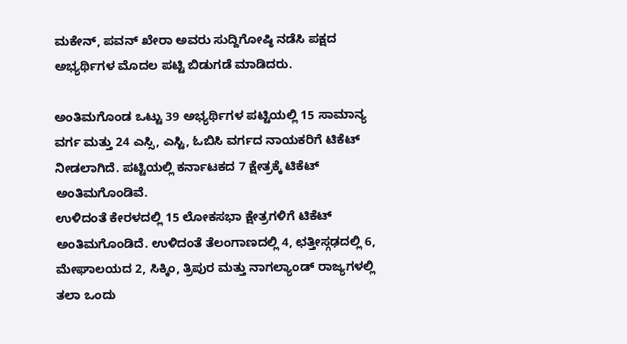ಮಕೇನ್, ಪವನ್ ಖೇರಾ ಅವರು ಸುದ್ದಿಗೋಷ್ಠಿ ನಡೆಸಿ ಪಕ್ಷದ ಅಭ್ಯರ್ಥಿಗಳ ಮೊದಲ ಪಟ್ಟಿ ಬಿಡುಗಡೆ ಮಾಡಿದರು.

ಅಂತಿಮಗೊಂಡ ಒಟ್ಟು 39 ಅಭ್ಯರ್ಥಿಗಳ ಪಟ್ಟಿಯಲ್ಲಿ 15 ಸಾಮಾನ್ಯ ವರ್ಗ ಮತ್ತು 24 ಎಸ್ಸಿ, ಎಸ್ಟಿ, ಓಬಿಸಿ ವರ್ಗದ ನಾಯಕರಿಗೆ ಟಿಕೆಟ್ ನೀಡಲಾಗಿದೆ. ಪಟ್ಟಿಯಲ್ಲಿ ಕರ್ನಾಟಕದ 7 ಕ್ಷೇತ್ರಕ್ಕೆ ಟಿಕೆಟ್ ಅಂತಿಮಗೊಂಡಿವೆ.
ಉಳಿದಂತೆ ಕೇರಳದಲ್ಲಿ 15 ಲೋಕಸಭಾ ಕ್ಷೇತ್ರಗಳಿಗೆ ಟಿಕೆಟ್ ಅಂತಿಮಗೊಂಡಿದೆ. ಉಳಿದಂತೆ ತೆಲಂಗಾಣದಲ್ಲಿ 4, ಛತ್ತೀಸ್ಗಢದಲ್ಲಿ 6, ಮೇಘಾಲಯದ 2, ಸಿಕ್ಕಿಂ, ತ್ರಿಪುರ ಮತ್ತು ನಾಗಲ್ಯಾಂಡ್ ರಾಜ್ಯಗಳಲ್ಲಿ ತಲಾ ಒಂದು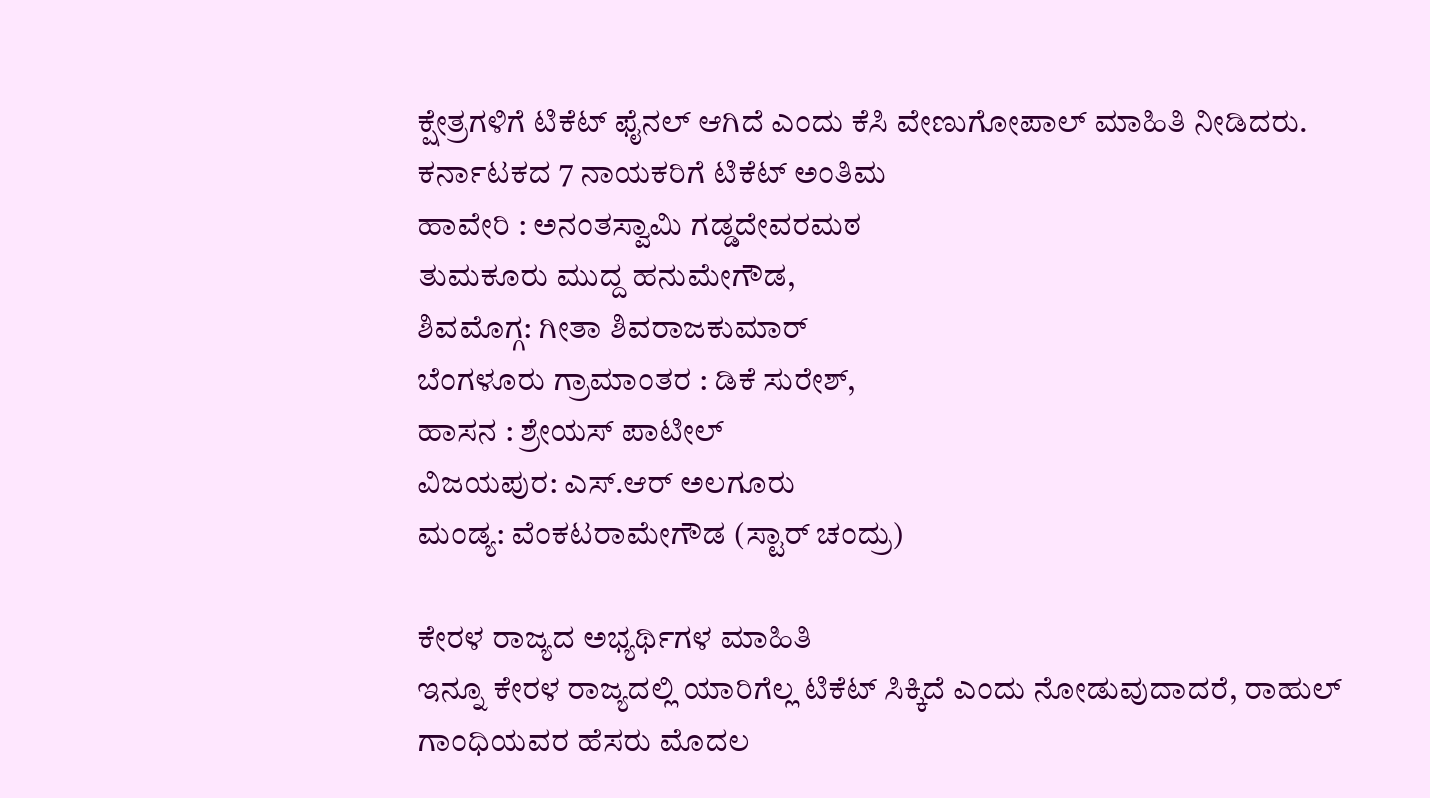ಕ್ಷೇತ್ರಗಳಿಗೆ ಟಿಕೆಟ್ ಫೈನಲ್ ಆಗಿದೆ ಎಂದು ಕೆಸಿ ವೇಣುಗೋಪಾಲ್ ಮಾಹಿತಿ ನೀಡಿದರು.
ಕರ್ನಾಟಕದ 7 ನಾಯಕರಿಗೆ ಟಿಕೆಟ್ ಅಂತಿಮ
ಹಾವೇರಿ : ಅನಂತಸ್ವಾಮಿ ಗಡ್ಡದೇವರಮಠ
ತುಮಕೂರು ಮುದ್ದ ಹನುಮೇಗೌಡ,
ಶಿವಮೊಗ್ಗ: ಗೀತಾ ಶಿವರಾಜಕುಮಾರ್
ಬೆಂಗಳೂರು ಗ್ರಾಮಾಂತರ : ಡಿಕೆ ಸುರೇಶ್,
ಹಾಸನ : ಶ್ರೇಯಸ್ ಪಾಟೀಲ್
ವಿಜಯಪುರ: ಎಸ್.ಆರ್ ಅಲಗೂರು
ಮಂಡ್ಯ: ವೆಂಕಟರಾಮೇಗೌಡ (ಸ್ಟಾರ್ ಚಂದ್ರು)

ಕೇರಳ ರಾಜ್ಯದ ಅಭ್ಯರ್ಥಿಗಳ ಮಾಹಿತಿ
ಇನ್ನೂ ಕೇರಳ ರಾಜ್ಯದಲ್ಲಿ ಯಾರಿಗೆಲ್ಲ ಟಿಕೆಟ್ ಸಿಕ್ಕಿದೆ ಎಂದು ನೋಡುವುದಾದರೆ, ರಾಹುಲ್ ಗಾಂಧಿಯವರ ಹೆಸರು ಮೊದಲ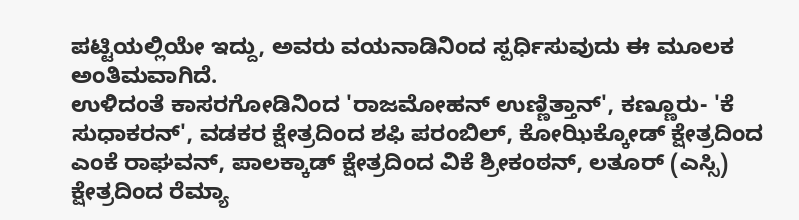ಪಟ್ಟಿಯಲ್ಲಿಯೇ ಇದ್ದು, ಅವರು ವಯನಾಡಿನಿಂದ ಸ್ಪರ್ಧಿಸುವುದು ಈ ಮೂಲಕ ಅಂತಿಮವಾಗಿದೆ.
ಉಳಿದಂತೆ ಕಾಸರಗೋಡಿನಿಂದ 'ರಾಜಮೋಹನ್ ಉಣ್ಣಿತ್ತಾನ್', ಕಣ್ಣೂರು- 'ಕೆ ಸುಧಾಕರನ್', ವಡಕರ ಕ್ಷೇತ್ರದಿಂದ ಶಫಿ ಪರಂಬಿಲ್, ಕೋಝಿಕ್ಕೋಡ್ ಕ್ಷೇತ್ರದಿಂದ ಎಂಕೆ ರಾಘವನ್, ಪಾಲಕ್ಕಾಡ್ ಕ್ಷೇತ್ರದಿಂದ ವಿಕೆ ಶ್ರೀಕಂಠನ್, ಲತೂರ್ (ಎಸ್ಸಿ) ಕ್ಷೇತ್ರದಿಂದ ರೆಮ್ಯಾ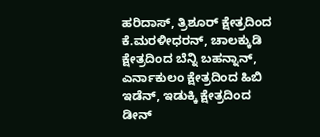ಹರಿದಾಸ್, ತ್ರಿಶೂರ್ ಕ್ಷೇತ್ರದಿಂದ ಕೆ.ಮರಳೀಧರನ್, ಚಾಲಕ್ಕುಡಿ ಕ್ಷೇತ್ರದಿಂದ ಬೆನ್ನಿ ಬಹನ್ನಾನ್, ಎರ್ನಾಕುಲಂ ಕ್ಷೇತ್ರದಿಂದ ಹಿಬಿ ಇಡೆನ್, ಇಡುಕ್ಕಿ ಕ್ಷೇತ್ರದಿಂದ ಡೀನ್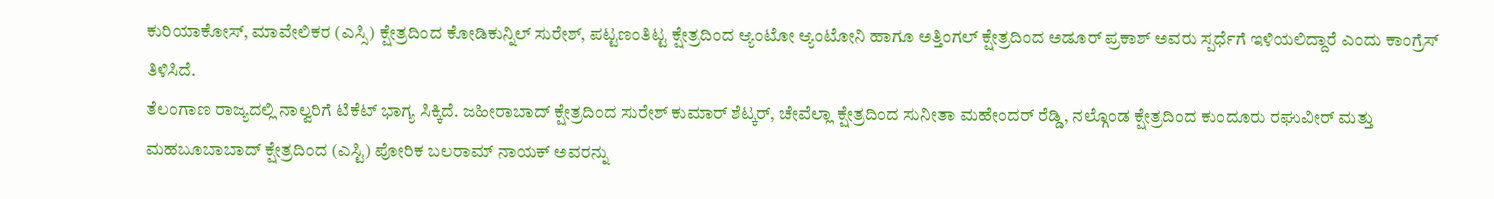ಕುರಿಯಾಕೋಸ್, ಮಾವೇಲಿಕರ (ಎಸ್ಸಿ) ಕ್ಷೇತ್ರದಿಂದ ಕೋಡಿಕುನ್ನಿಲ್ ಸುರೇಶ್, ಪಟ್ಟಣಂತಿಟ್ಟ ಕ್ಷೇತ್ರದಿಂದ ಆ್ಯಂಟೋ ಆ್ಯಂಟೋನಿ ಹಾಗೂ ಅತ್ತಿಂಗಲ್ ಕ್ಷೇತ್ರದಿಂದ ಅಡೂರ್ ಪ್ರಕಾಶ್ ಅವರು ಸ್ಪರ್ಧೆಗೆ ಇಳಿಯಲಿದ್ದಾರೆ ಎಂದು ಕಾಂಗ್ರೆಸ್ ತಿಳಿಸಿದೆ.
ತೆಲಂಗಾಣ ರಾಜ್ಯದಲ್ಲಿ ನಾಲ್ವರಿಗೆ ಟಿಕೆಟ್ ಭಾಗ್ಯ ಸಿಕ್ಕಿದೆ. ಜಹೀರಾಬಾದ್ ಕ್ಷೇತ್ರದಿಂದ ಸುರೇಶ್ ಕುಮಾರ್ ಶೆಟ್ಕರ್, ಚೇವೆಲ್ಲಾ ಕ್ಷೇತ್ರದಿಂದ ಸುನೀತಾ ಮಹೇಂದರ್ ರೆಡ್ಡಿ, ನಲ್ಗೊಂಡ ಕ್ಷೇತ್ರದಿಂದ ಕುಂದೂರು ರಘುವೀರ್ ಮತ್ತು ಮಹಬೂಬಾಬಾದ್ ಕ್ಷೇತ್ರದಿಂದ (ಎಸ್ಟಿ) ಪೋರಿಕ ಬಲರಾಮ್ ನಾಯಕ್ ಅವರನ್ನು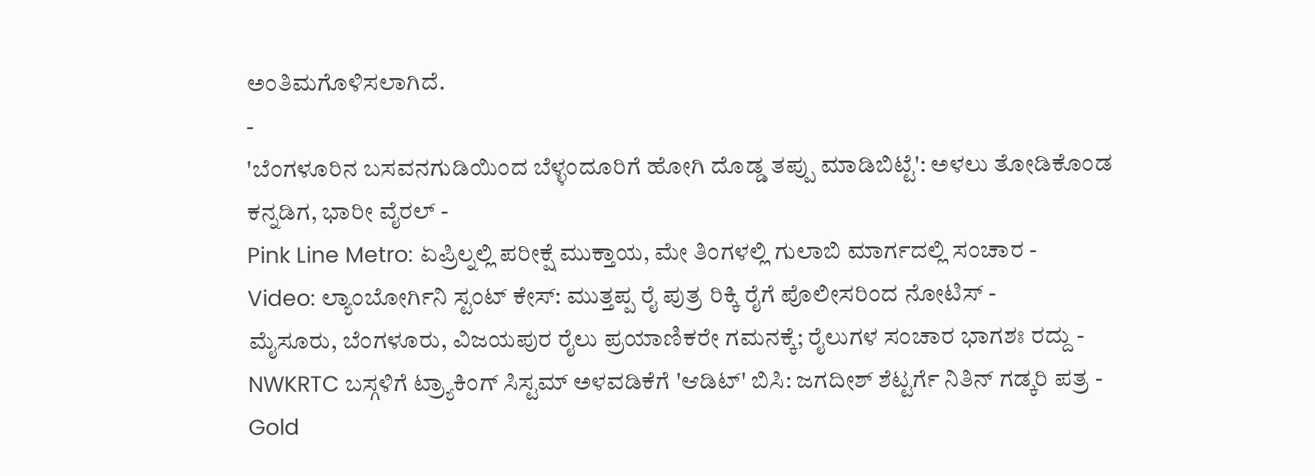ಅಂತಿಮಗೊಳಿಸಲಾಗಿದೆ.
-
'ಬೆಂಗಳೂರಿನ ಬಸವನಗುಡಿಯಿಂದ ಬೆಳ್ಳಂದೂರಿಗೆ ಹೋಗಿ ದೊಡ್ಡ ತಪ್ಪು ಮಾಡಿಬಿಟ್ಟೆ': ಅಳಲು ತೋಡಿಕೊಂಡ ಕನ್ನಡಿಗ, ಭಾರೀ ವೈರಲ್ -
Pink Line Metro: ಏಪ್ರಿಲ್ನಲ್ಲಿ ಪರೀಕ್ಷೆ ಮುಕ್ತಾಯ, ಮೇ ತಿಂಗಳಲ್ಲಿ ಗುಲಾಬಿ ಮಾರ್ಗದಲ್ಲಿ ಸಂಚಾರ -
Video: ಲ್ಯಾಂಬೋರ್ಗಿನಿ ಸ್ಟಂಟ್ ಕೇಸ್: ಮುತ್ತಪ್ಪ ರೈ ಪುತ್ರ ರಿಕ್ಕಿ ರೈಗೆ ಪೊಲೀಸರಿಂದ ನೋಟಿಸ್ -
ಮೈಸೂರು, ಬೆಂಗಳೂರು, ವಿಜಯಪುರ ರೈಲು ಪ್ರಯಾಣಿಕರೇ ಗಮನಕ್ಕೆ; ರೈಲುಗಳ ಸಂಚಾರ ಭಾಗಶಃ ರದ್ದು -
NWKRTC ಬಸ್ಗಳಿಗೆ ಟ್ರ್ಯಾಕಿಂಗ್ ಸಿಸ್ಟಮ್ ಅಳವಡಿಕೆಗೆ 'ಆಡಿಟ್' ಬಿಸಿ: ಜಗದೀಶ್ ಶೆಟ್ಟರ್ಗೆ ನಿತಿನ್ ಗಡ್ಕರಿ ಪತ್ರ -
Gold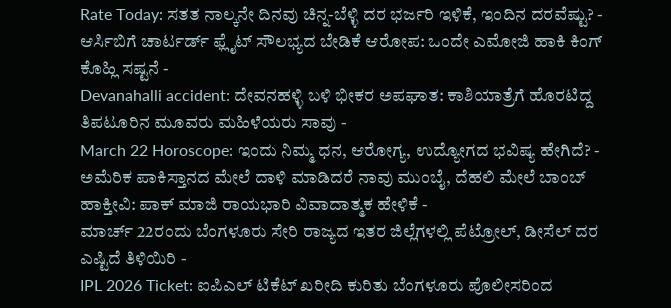Rate Today: ಸತತ ನಾಲ್ಕನೇ ದಿನವು ಚಿನ್ನ-ಬೆಳ್ಳಿ ದರ ಭರ್ಜರಿ ಇಳಿಕೆ, ಇಂದಿನ ದರವೆಷ್ಟು? -
ಆರ್ಸಿಬಿಗೆ ಚಾರ್ಟರ್ಡ್ ಫ್ಲೈಟ್ ಸೌಲಭ್ಯದ ಬೇಡಿಕೆ ಆರೋಪ: ಒಂದೇ ಎಮೋಜಿ ಹಾಕಿ ಕಿಂಗ್ ಕೊಹ್ಲಿ ಸಷ್ಟನೆ -
Devanahalli accident: ದೇವನಹಳ್ಳಿ ಬಳಿ ಭೀಕರ ಅಪಘಾತ: ಕಾಶಿಯಾತ್ರೆಗೆ ಹೊರಟಿದ್ದ ತಿಪಟೂರಿನ ಮೂವರು ಮಹಿಳೆಯರು ಸಾವು -
March 22 Horoscope: ಇಂದು ನಿಮ್ಮ ಧನ, ಆರೋಗ್ಯ, ಉದ್ಯೋಗದ ಭವಿಷ್ಯ ಹೇಗಿದೆ? -
ಅಮೆರಿಕ ಪಾಕಿಸ್ತಾನದ ಮೇಲೆ ದಾಳಿ ಮಾಡಿದರೆ ನಾವು ಮುಂಬೈ, ದೆಹಲಿ ಮೇಲೆ ಬಾಂಬ್ ಹಾಕ್ತೀವಿ: ಪಾಕ್ ಮಾಜಿ ರಾಯಭಾರಿ ವಿವಾದಾತ್ಮಕ ಹೇಳಿಕೆ -
ಮಾರ್ಚ್ 22ರಂದು ಬೆಂಗಳೂರು ಸೇರಿ ರಾಜ್ಯದ ಇತರ ಜಿಲ್ಲೆಗಳಲ್ಲಿ ಪೆಟ್ರೋಲ್, ಡೀಸೆಲ್ ದರ ಎಷ್ಟಿದೆ ತಿಳಿಯಿರಿ -
IPL 2026 Ticket: ಐಪಿಎಲ್ ಟಿಕೆಟ್ ಖರೀದಿ ಕುರಿತು ಬೆಂಗಳೂರು ಪೊಲೀಸರಿಂದ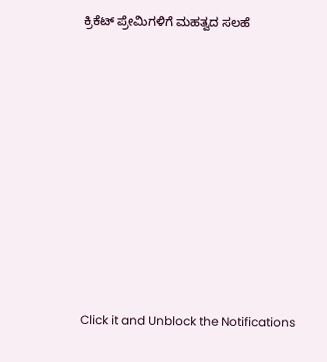ಕ್ರಿಕೆಟ್ ಪ್ರೇಮಿಗಳಿಗೆ ಮಹತ್ವದ ಸಲಹೆ












Click it and Unblock the Notifications